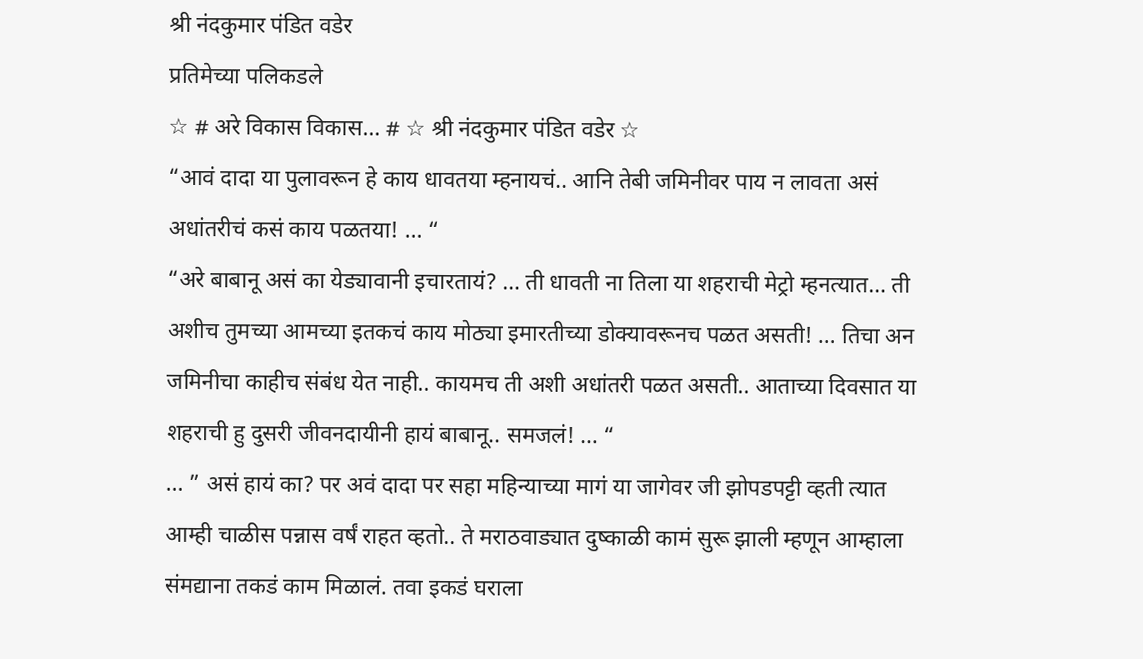श्री नंदकुमार पंडित वडेर
प्रतिमेच्या पलिकडले
☆ # अरे विकास विकास… # ☆ श्री नंदकुमार पंडित वडेर ☆
“आवं दादा या पुलावरून हे काय धावतया म्हनायचं.. आनि तेबी जमिनीवर पाय न लावता असं अधांतरीचं कसं काय पळतया! … “
“अरे बाबानू असं का येड्यावानी इचारतायं? … ती धावती ना तिला या शहराची मेट्रो म्हनत्यात… ती अशीच तुमच्या आमच्या इतकचं काय मोठ्या इमारतीच्या डोक्यावरूनच पळत असती! … तिचा अन जमिनीचा काहीच संबंध येत नाही.. कायमच ती अशी अधांतरी पळत असती.. आताच्या दिवसात या शहराची हु दुसरी जीवनदायीनी हायं बाबानू.. समजलं! … “
… ” असं हायं का? पर अवं दादा पर सहा महिन्याच्या मागं या जागेवर जी झोपडपट्टी व्हती त्यात आम्ही चाळीस पन्नास वर्षं राहत व्हतो.. ते मराठवाड्यात दुष्काळी कामं सुरू झाली म्हणून आम्हाला संमद्याना तकडं काम मिळालं. तवा इकडं घराला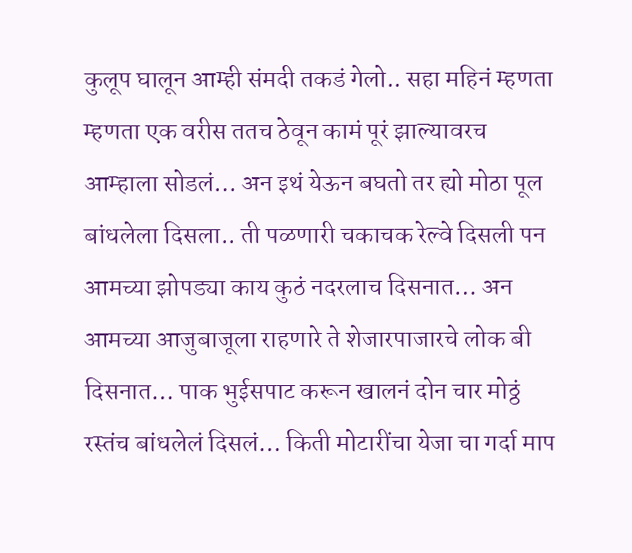कुलूप घालून आम्ही संमदी तकडं गेलो.. सहा महिनं म्हणता म्हणता एक वरीस ततच ठेवून कामं पूरं झाल्यावरच आम्हाला सोडलं… अन इथं येऊन बघतो तर ह्यो मोठा पूल बांधलेला दिसला.. ती पळणारी चकाचक रेल्वे दिसली पन आमच्या झोपड्या काय कुठं नदरलाच दिसनात… अन आमच्या आजुबाजूला राहणारे ते शेजारपाजारचे लोक बी दिसनात… पाक भुईसपाट करून खालनं दोन चार मोठ्ठं रस्तंच बांधलेलं दिसलं… किती मोटारींचा येजा चा गर्दा माप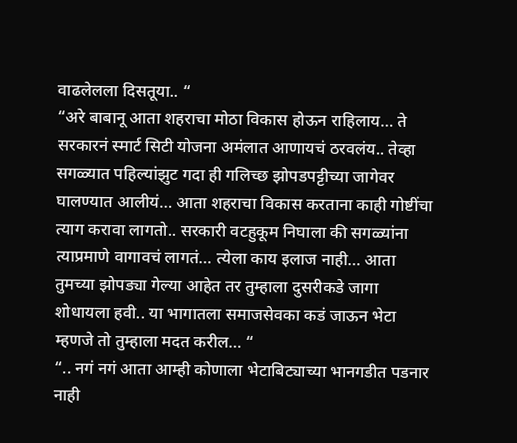वाढलेलला दिसतूया.. “
“अरे बाबानू आता शहराचा मोठा विकास होऊन राहिलाय… ते सरकारनं स्मार्ट सिटी योजना अमंलात आणायचं ठरवलंय.. तेव्हा सगळ्यात पहिल्यांझुट गदा ही गलिच्छ झोपडपट्टीच्या जागेवर घालण्यात आलीयं… आता शहराचा विकास करताना काही गोष्टींचा त्याग करावा लागतो.. सरकारी वटहुकूम निघाला की सगळ्यांना त्याप्रमाणे वागावचं लागतं… त्येला काय इलाज नाही… आता तुमच्या झोपड्या गेल्या आहेत तर तुम्हाला दुसरीकडे जागा शोधायला हवी.. या भागातला समाजसेवका कडं जाऊन भेटा म्हणजे तो तुम्हाला मदत करील… “
“.. नगं नगं आता आम्ही कोणाला भेटाबिट्याच्या भानगडीत पडनार नाही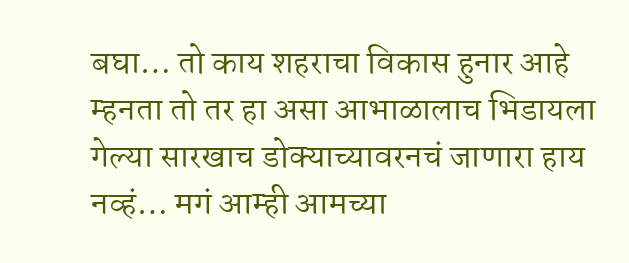बघा… तो काय शहराचा विकास हुनार आहे म्हनता तो तर हा असा आभाळालाच भिडायला गेल्या सारखाच डोक्याच्यावरनचं जाणारा हाय नव्हं… मगं आम्ही आमच्या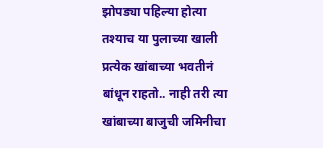झोपड्या पहिल्या होत्या तश्याच या पुलाच्या खाली प्रत्येक खांबाच्या भवतीनं बांधून राहतो.. नाही तरी त्या खांबाच्या बाजुची जमिनीचा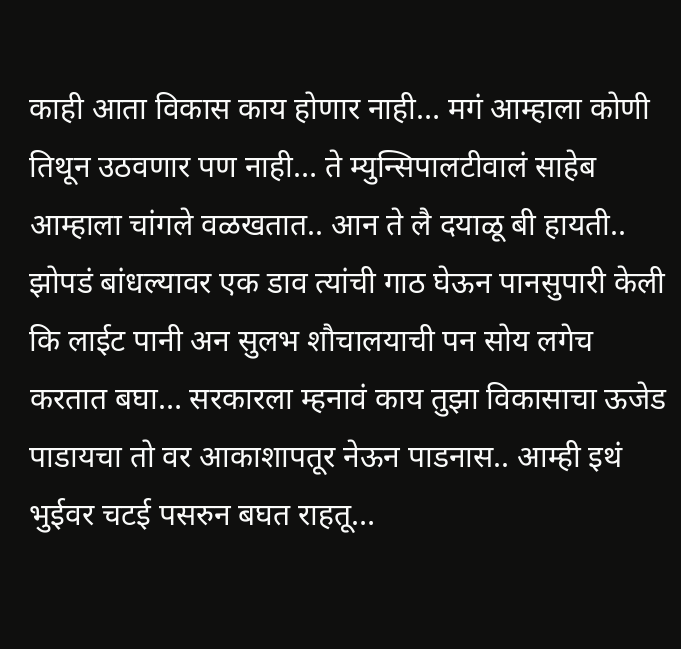काही आता विकास काय होणार नाही… मगं आम्हाला कोणी तिथून उठवणार पण नाही… ते म्युन्सिपालटीवालं साहेब आम्हाला चांगले वळखतात.. आन ते लै दयाळू बी हायती.. झोपडं बांधल्यावर एक डाव त्यांची गाठ घेऊन पानसुपारी केली कि लाईट पानी अन सुलभ शौचालयाची पन सोय लगेच करतात बघा… सरकारला म्हनावं काय तुझा विकासाचा ऊजेड पाडायचा तो वर आकाशापतूर नेऊन पाडनास.. आम्ही इथं भुईवर चटई पसरुन बघत राहतू…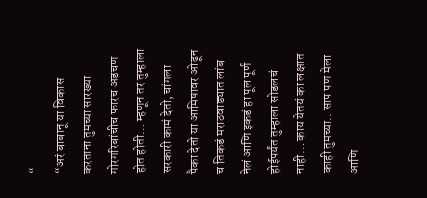“
“अरं बाबानू या विकास करताना तुमच्या सारख्या गोरगरिबांचीच फारच अडचण होत होती… म्हणून तर तुम्हाला सरकारी कामं देतो, चांगला पैका देतो या आमिषावर ओढून च तिकडं मराठवाड्यात लांब नेलं आणि इकडं हा पूल पूर्ण होईपर्यंत तुम्हाला सोडलचं नाही… काय येतयं का लक्षात काही तुमच्या.. साप पण मेला आणि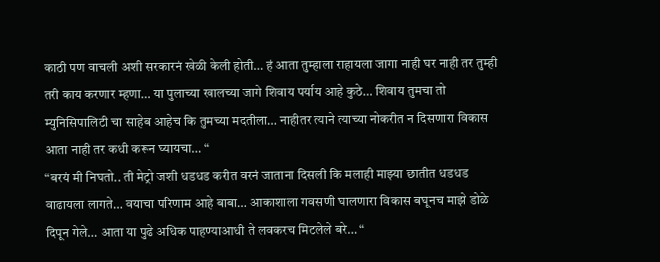काठी पण वाचली अशी सरकारनं खेळी केली होती… हं आता तुम्हाला राहायला जागा नाही घर नाही तर तुम्ही तरी काय करणार म्हणा… या पुलाच्या खालच्या जागे शिवाय पर्याय आहे कुठे… शिवाय तुमचा तो म्युनिसिपालिटी चा साहेब आहेच कि तुमच्या मदतीला… नाहीतर त्याने त्याच्या नोकरीत न दिसणारा विकास आता नाही तर कधी करून घ्यायचा… “
“बरयं मी निघतो.. ती मेट्रो जशी धडधड करीत वरनं जाताना दिसली कि मलाही माझ्या छातीत धडधड वाढायला लागते… वयाचा परिणाम आहे बाबा… आकाशाला गवसणी घालणारा विकास बघूनच माझे डोळे दिपून गेले… आता या पुढे अधिक पाहण्याआधी ते लवकरच मिटलेले बरे… “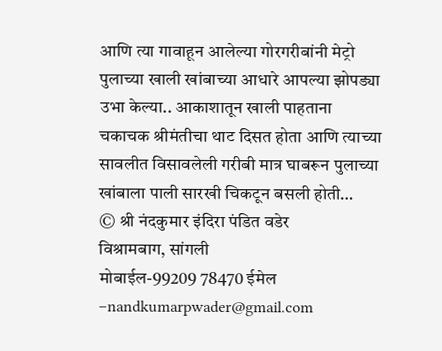आणि त्या गावाहून आलेल्या गोरगरीबांनी मेट्रो पुलाच्या खाली खांबाच्या आधारे आपल्या झोपड्या उभा केल्या.. आकाशातून खाली पाहताना चकाचक श्रीमंतीचा थाट दिसत होता आणि त्याच्या सावलीत विसावलेली गरीबी मात्र घाबरून पुलाच्या खांबाला पाली सारखी चिकटून बसली होती…
© श्री नंदकुमार इंदिरा पंडित वडेर
विश्रामबाग, सांगली
मोबाईल-99209 78470 ईमेल –nandkumarpwader@gmail.com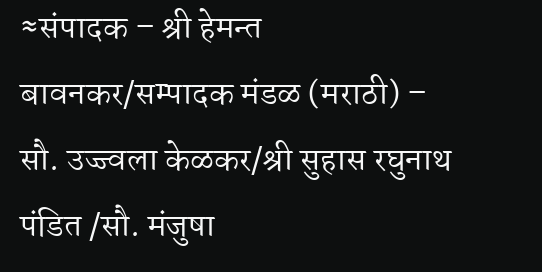≈संपादक – श्री हेमन्त बावनकर/सम्पादक मंडळ (मराठी) – सौ. उज्ज्वला केळकर/श्री सुहास रघुनाथ पंडित /सौ. मंजुषा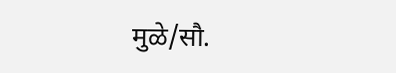मुळे/सौ.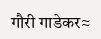गौरी गाडेकर≈